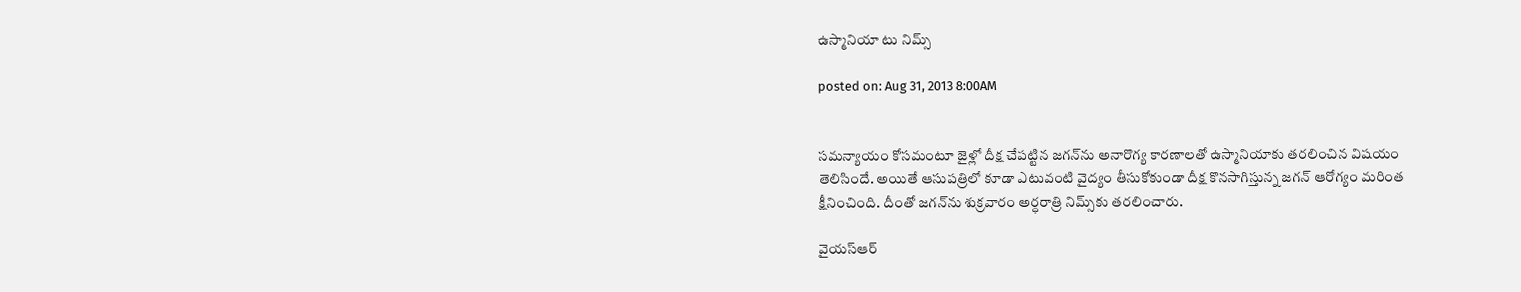ఉస్మానియా టు నిమ్స్‌

posted on: Aug 31, 2013 8:00AM


సమన్యాయం కోసమంటూ జైళ్లో దీక్ష చేపట్టిన జగన్‌ను అనారొగ్య కారణాలతో ఉస్మానియాకు తరలించిన విషయం తెలిసిందే. అయితే ఆసుపత్రిలో కూడా ఎటువంటి వైద్యం తీసుకోకుండా దీక్ష కొనసాగిస్తున్న జగన్‌ ఆరోగ్యం మరింత క్షీనించింది. దీంతో జగన్‌ను శుక్రవారం అర్ధరాత్రి నిమ్స్‌కు తరలించారు.

వైయస్‌ఆర్‌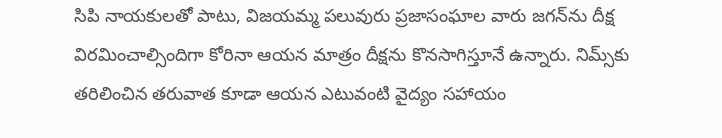సిపి నాయకులతో పాటు, విజయమ్మ పలువురు ప్రజాసంఘాల వారు జగన్‌ను దీక్ష విరమించాల్సిందిగా కోరినా ఆయన మాత్రం దీక్షను కొనసాగిస్తూనే ఉన్నారు. నిమ్స్‌కు తరిలించిన తరువాత కూడా ఆయన ఎటువంటి వైద్యం సహాయం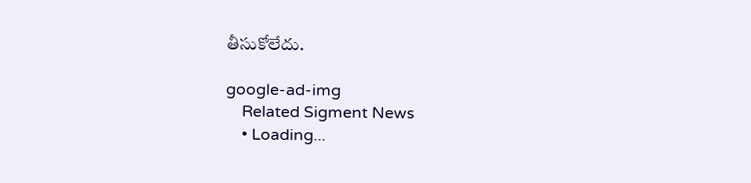తీసుకోలేదు.

google-ad-img
    Related Sigment News
    • Loading...